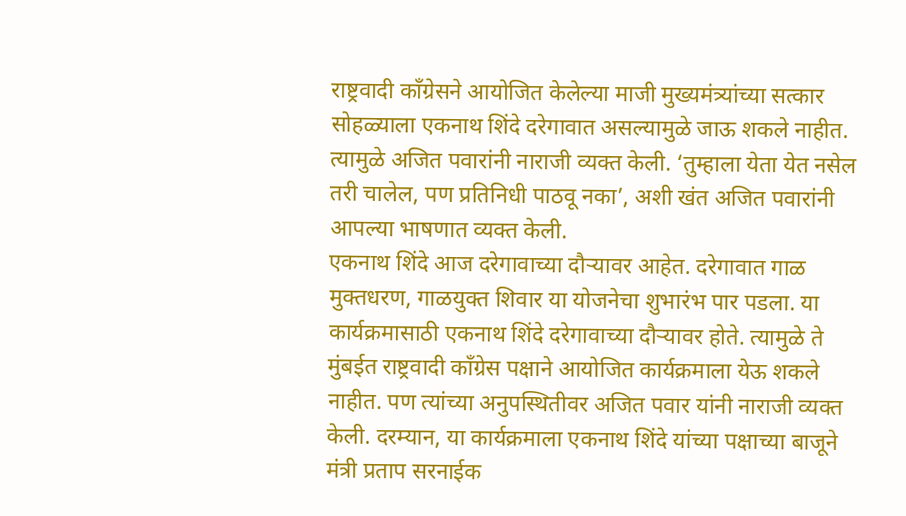राष्ट्रवादी काँग्रेसने आयोजित केलेल्या माजी मुख्यमंत्र्यांच्या सत्कार सोहळ्याला एकनाथ शिंदे दरेगावात असल्यामुळे जाऊ शकले नाहीत. त्यामुळे अजित पवारांनी नाराजी व्यक्त केली. ‘तुम्हाला येता येत नसेल तरी चालेल, पण प्रतिनिधी पाठवू नका’, अशी खंत अजित पवारांनी आपल्या भाषणात व्यक्त केली.
एकनाथ शिंदे आज दरेगावाच्या दौऱ्यावर आहेत. दरेगावात गाळ मुक्तधरण, गाळयुक्त शिवार या योजनेचा शुभारंभ पार पडला. या कार्यक्रमासाठी एकनाथ शिंदे दरेगावाच्या दौऱ्यावर होते. त्यामुळे ते मुंबईत राष्ट्रवादी काँग्रेस पक्षाने आयोजित कार्यक्रमाला येऊ शकले नाहीत. पण त्यांच्या अनुपस्थितीवर अजित पवार यांनी नाराजी व्यक्त केली. दरम्यान, या कार्यक्रमाला एकनाथ शिंदे यांच्या पक्षाच्या बाजूने मंत्री प्रताप सरनाईक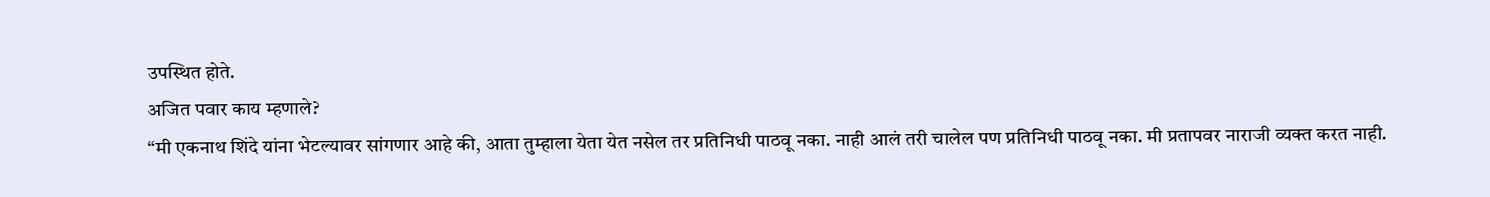उपस्थित होते.
अजित पवार काय म्हणाले?
“मी एकनाथ शिंदे यांना भेटल्यावर सांगणार आहे की, आता तुम्हाला येता येत नसेल तर प्रतिनिधी पाठवू नका. नाही आलं तरी चालेल पण प्रतिनिधी पाठवू नका. मी प्रतापवर नाराजी व्यक्त करत नाही.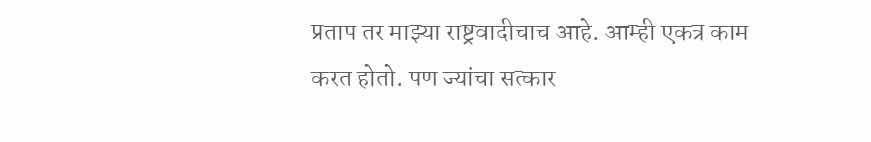प्रताप तर माझ्या राष्ट्रवादीचाच आहे. आम्ही एकत्र काम करत होतो. पण ज्यांचा सत्कार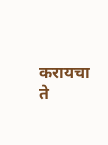करायचा ते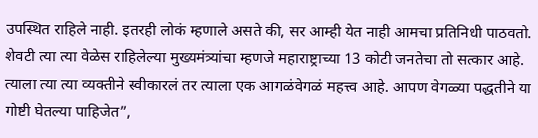उपस्थित राहिले नाही. इतरही लोकं म्हणाले असते की, सर आम्ही येत नाही आमचा प्रतिनिधी पाठवतो. शेवटी त्या त्या वेळेस राहिलेल्या मुख्यमंत्र्यांचा म्हणजे महाराष्ट्राच्या 13 कोटी जनतेचा तो सत्कार आहे. त्याला त्या त्या व्यक्तीने स्वीकारलं तर त्याला एक आगळंवेगळं महत्त्व आहे. आपण वेगळ्या पद्धतीने या गोष्टी घेतल्या पाहिजेत”,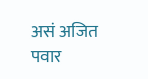असं अजित पवार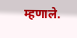म्हणाले.